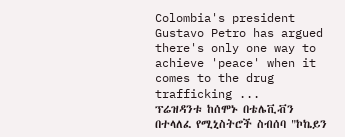Colombia's president Gustavo Petro has argued there's only one way to achieve 'peace' when it comes to the drug trafficking ...
ፕሬዝዳንቱ ከሰሞኑ በቴሌቪቭን በተላለፈ የሚኒስትሮች ስብሰባ "ኮኬይን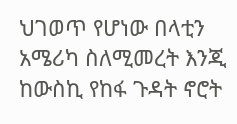ህገወጥ የሆነው በላቲን አሜሪካ ስለሚመረት እንጂ ከውስኪ የከፋ ጉዳት ኖሮት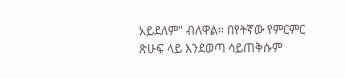አይደለም" ብለዋል። በየትኛው የምርምር ጽሁፍ ላይ እንደወጣ ሳይጠቅሱም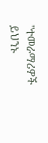"ተመራማሪዎች ይህንኑ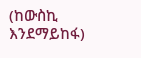(ከውስኪ እንደማይከፋ)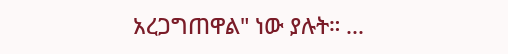አረጋግጠዋል" ነው ያሉት። ...